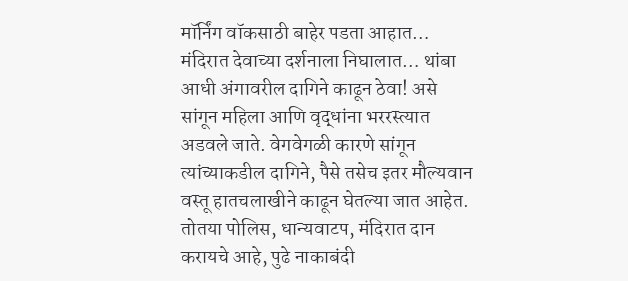मॉर्निंग वॉकसाठी बाहेर पडता आहात… मंदिरात देवाच्या दर्शनाला निघालात… थांबा आधी अंगावरील दागिने काढून ठेवा! असे सांगून महिला आणि वृद्धांना भररस्त्यात अडवले जाते. वेगवेगळी कारणे सांगून त्यांच्याकडील दागिने, पैसे तसेच इतर मौल्यवान वस्तू हातचलाखीने काढून घेतल्या जात आहेत. तोतया पोलिस, धान्यवाटप, मंदिरात दान करायचे आहे, पुढे नाकाबंदी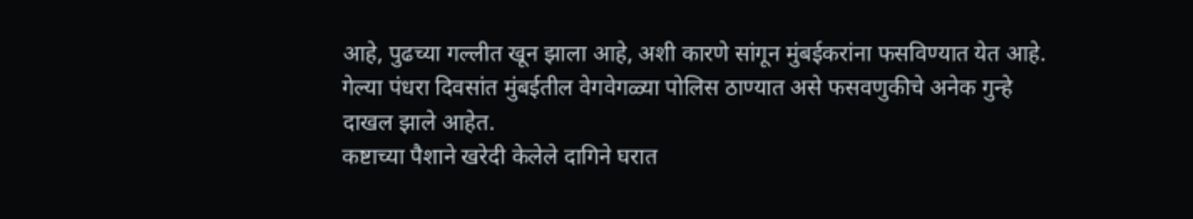आहे, पुढच्या गल्लीत खून झाला आहे, अशी कारणे सांगून मुंबईकरांना फसविण्यात येत आहे. गेल्या पंधरा दिवसांत मुंबईतील वेगवेगळ्या पोलिस ठाण्यात असे फसवणुकीचे अनेक गुन्हे दाखल झाले आहेत.
कष्टाच्या पैशाने खरेदी केलेले दागिने घरात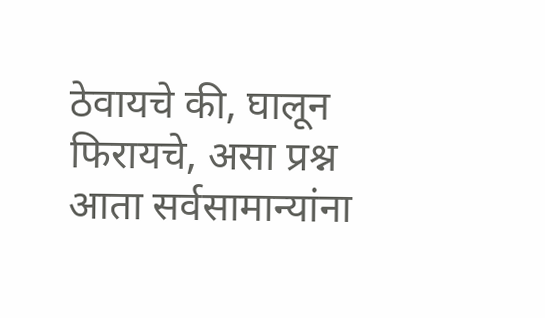ठेवायचे की, घालून फिरायचे, असा प्रश्न आता सर्वसामान्यांना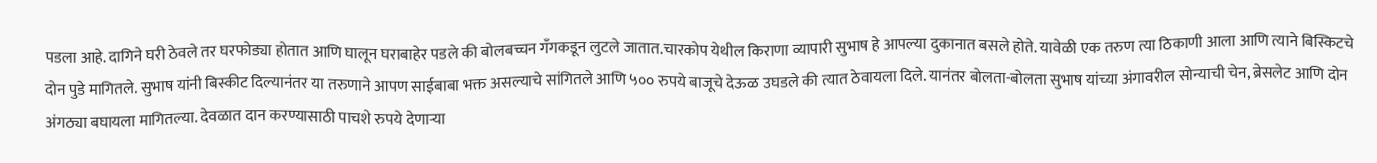पडला आहे. दागिने घरी ठेवले तर घरफोड्या होतात आणि घालून घराबाहेर पडले की बोलबच्चन गँगकडून लुटले जातात.चारकोप येथील किराणा व्यापारी सुभाष हे आपल्या दुकानात बसले होते. यावेळी एक तरुण त्या ठिकाणी आला आणि त्याने बिस्किटचे दोन पुडे मागितले. सुभाष यांनी बिस्कीट दिल्यानंतर या तरुणाने आपण साईबाबा भक्त असल्याचे सांगितले आणि ५०० रुपये बाजूचे देऊळ उघडले की त्यात ठेवायला दिले. यानंतर बोलता-बोलता सुभाष यांच्या अंगावरील सोन्याची चेन, ब्रेसलेट आणि दोन अंगठ्या बघायला मागितल्या. देवळात दान करण्यासाठी पाचशे रुपये देणाऱ्या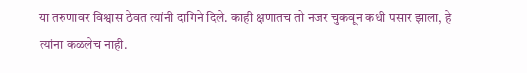या तरुणावर विश्वास ठेवत त्यांनी दागिने दिले. काही क्षणातच तो नजर चुकवून कधी पसार झाला, हे त्यांना कळलेच नाही.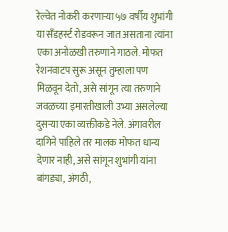रेल्वेत नोकरी करणाऱ्या ५७ वर्षीय शुभांगी या सँडहर्स्ट रोडवरून जात असताना त्यांना एका अनोळखी तरुणाने गाठले. मोफत रेशनवाटप सुरू असून तुम्हाला पण मिळवून देतो, असे सांगून त्या तरुणाने जवळच्या इमारतीखाली उभ्या असलेल्या दुसऱ्या एका व्यक्तीकडे नेले. अंगावरील दागिने पाहिले तर मालक मोफत धान्य देणार नाही, असे सांगून शुभांगी यांना बांगड्या, अंगठी,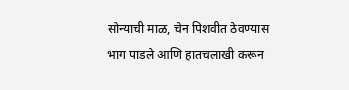सोन्याची माळ, चेन पिशवीत ठेवण्यास भाग पाडले आणि हातचलाखी करून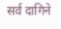सर्व दागिने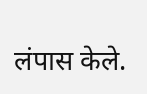लंपास केले.